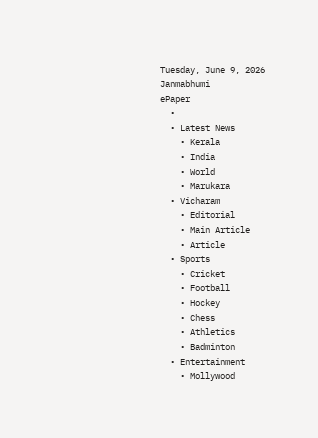Tuesday, June 9, 2026
Janmabhumi
ePaper
  •
  • Latest News
    • Kerala
    • India
    • World
    • Marukara
  • Vicharam
    • Editorial
    • Main Article
    • Article
  • Sports
    • Cricket
    • Football
    • Hockey
    • Chess
    • Athletics
    • Badminton
  • Entertainment
    • Mollywood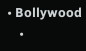• Bollywood
    •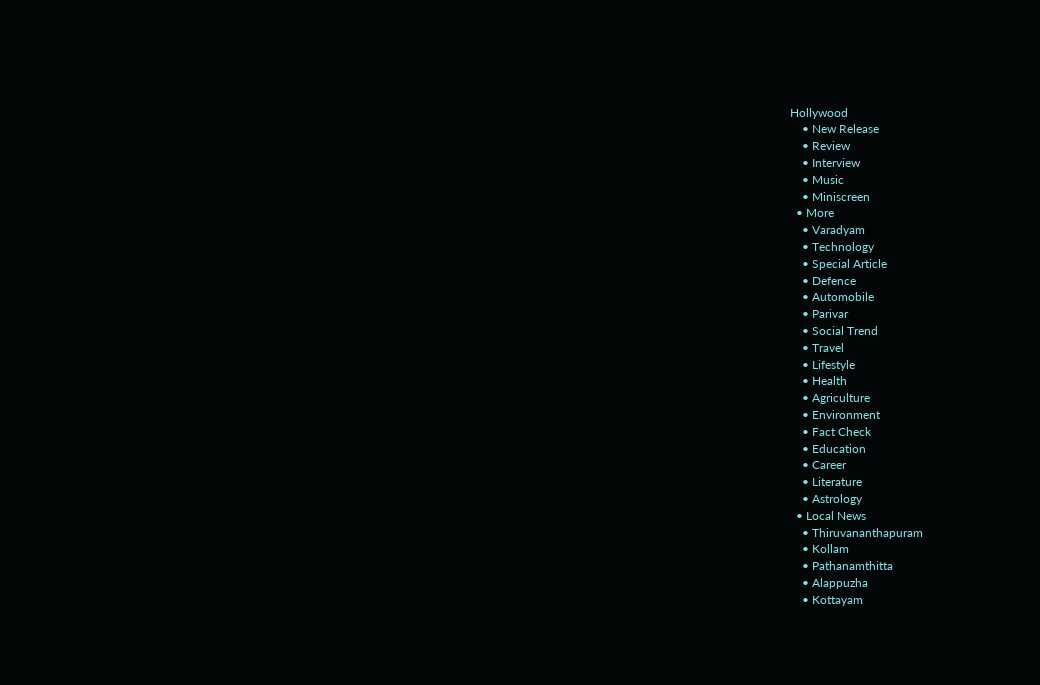Hollywood
    • New Release
    • Review
    • Interview
    • Music
    • Miniscreen
  • More
    • Varadyam
    • Technology
    • Special Article
    • Defence
    • Automobile
    • Parivar
    • Social Trend
    • Travel
    • Lifestyle
    • Health
    • Agriculture
    • Environment
    • Fact Check
    • Education
    • Career
    • Literature
    • Astrology
  • Local News
    • Thiruvananthapuram
    • Kollam
    • Pathanamthitta
    • Alappuzha
    • Kottayam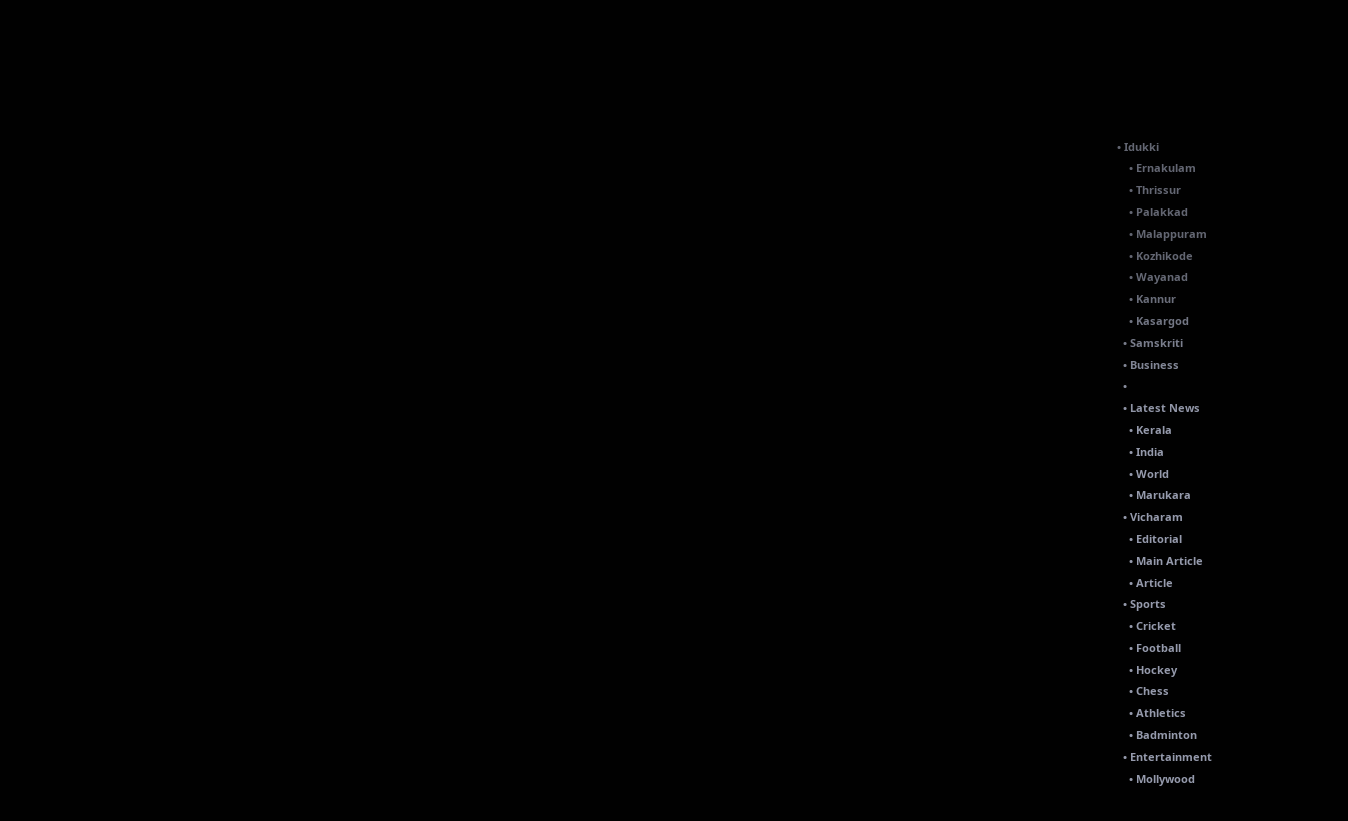• Idukki
    • Ernakulam
    • Thrissur
    • Palakkad
    • Malappuram
    • Kozhikode
    • Wayanad
    • Kannur
    • Kasargod
  • Samskriti
  • Business
  •
  • Latest News
    • Kerala
    • India
    • World
    • Marukara
  • Vicharam
    • Editorial
    • Main Article
    • Article
  • Sports
    • Cricket
    • Football
    • Hockey
    • Chess
    • Athletics
    • Badminton
  • Entertainment
    • Mollywood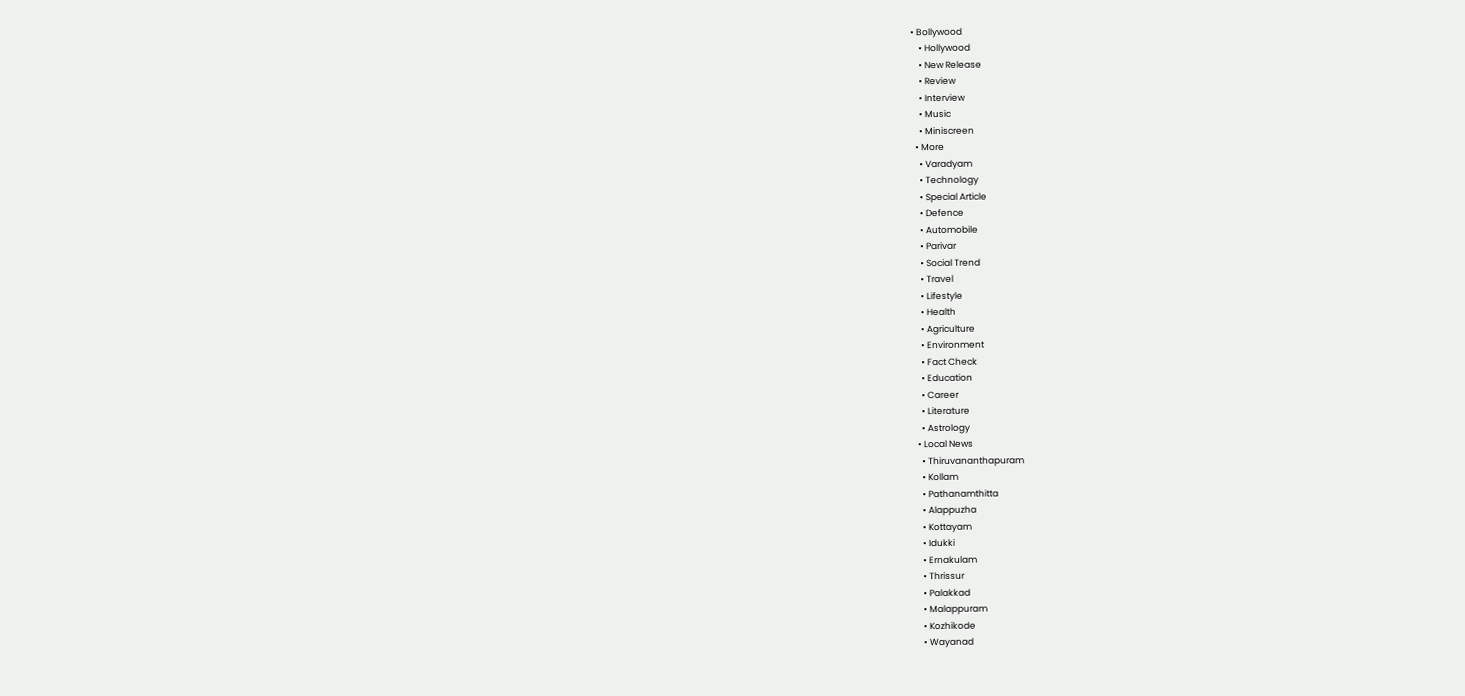• Bollywood
    • Hollywood
    • New Release
    • Review
    • Interview
    • Music
    • Miniscreen
  • More
    • Varadyam
    • Technology
    • Special Article
    • Defence
    • Automobile
    • Parivar
    • Social Trend
    • Travel
    • Lifestyle
    • Health
    • Agriculture
    • Environment
    • Fact Check
    • Education
    • Career
    • Literature
    • Astrology
  • Local News
    • Thiruvananthapuram
    • Kollam
    • Pathanamthitta
    • Alappuzha
    • Kottayam
    • Idukki
    • Ernakulam
    • Thrissur
    • Palakkad
    • Malappuram
    • Kozhikode
    • Wayanad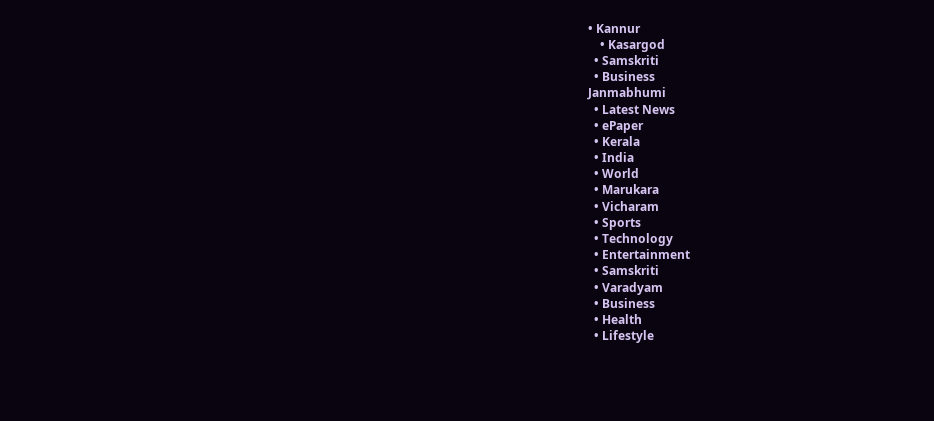• Kannur
    • Kasargod
  • Samskriti
  • Business
Janmabhumi
  • Latest News
  • ePaper
  • Kerala
  • India
  • World
  • Marukara
  • Vicharam
  • Sports
  • Technology
  • Entertainment
  • Samskriti
  • Varadyam
  • Business
  • Health
  • Lifestyle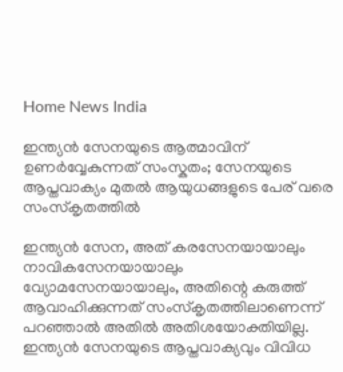Home News India

ഇന്ത്യന്‍ സേനയുടെ ആത്മാവിന് ഉണര്‍വ്വേകുന്നത് സംസ്കതം; സേനയുടെ ആപ്തവാക്യം മുതല്‍ ആയുധങ്ങളുടെ പേര് വരെ സംസ്കൃതത്തില്‍

ഇന്ത്യന്‍ സേന, അത് കരസേനയായാലും നാവികസേനയായാലും വ്യോമസേനയായാലും, അതിന്റെ കരുത്ത് ആവാഹിക്കുന്നത് സംസ്കൃതത്തിലാണെന്ന് പറഞ്ഞാല്‍ അതില്‍ അതിശയോക്തിയില്ല. ഇന്ത്യന്‍ സേനയുടെ ആപ്തവാക്യവും വിവിധ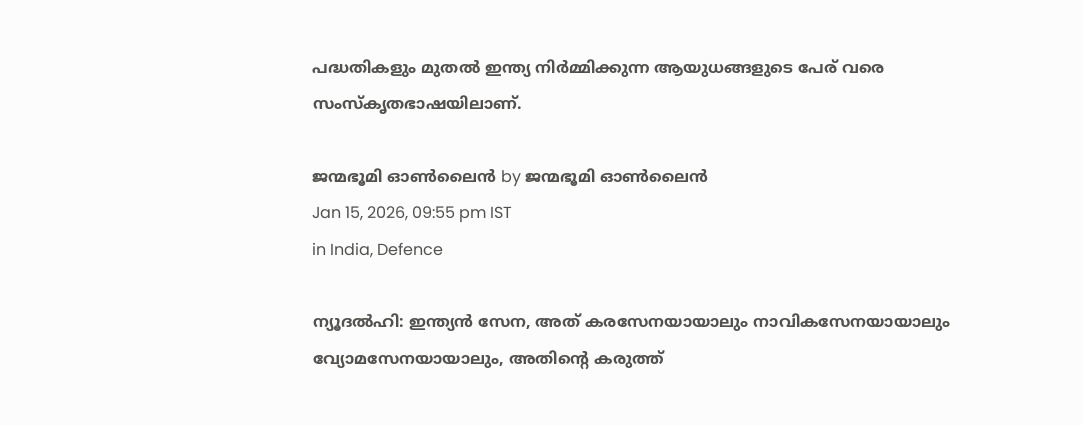പദ്ധതികളും മുതല്‍ ഇന്ത്യ നിര്‍മ്മിക്കുന്ന ആയുധങ്ങളുടെ പേര് വരെ സംസ്കൃതഭാഷയിലാണ്.

ജന്മഭൂമി ഓണ്‍ലൈന്‍ by ജന്മഭൂമി ഓണ്‍ലൈന്‍
Jan 15, 2026, 09:55 pm IST
in India, Defence

ന്യൂദല്‍ഹി: ഇന്ത്യന്‍ സേന, അത് കരസേനയായാലും നാവികസേനയായാലും വ്യോമസേനയായാലും, അതിന്റെ കരുത്ത്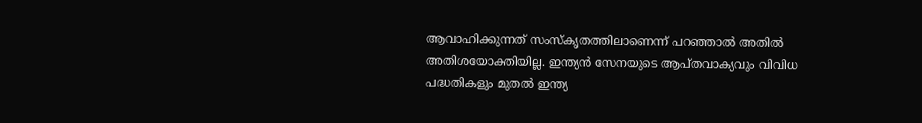ആവാഹിക്കുന്നത് സംസ്കൃതത്തിലാണെന്ന് പറഞ്ഞാല്‍ അതില്‍ അതിശയോക്തിയില്ല. ഇന്ത്യന്‍ സേനയുടെ ആപ്തവാക്യവും വിവിധ പദ്ധതികളും മുതല്‍ ഇന്ത്യ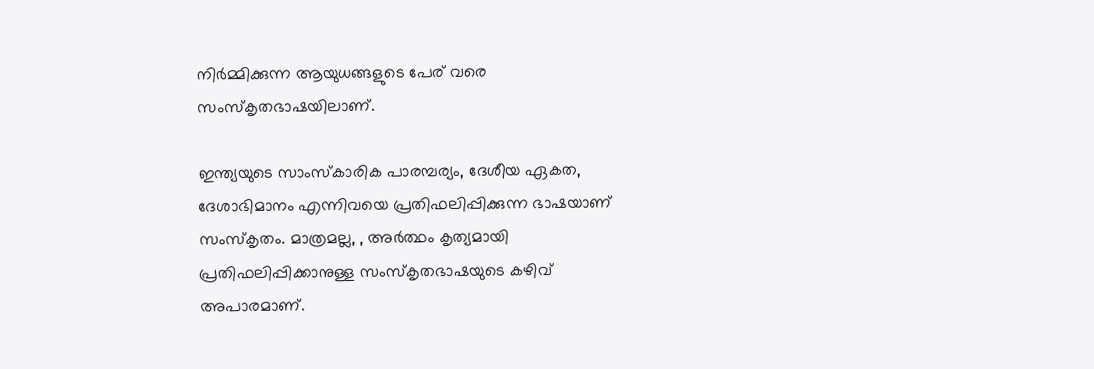നിര്‍മ്മിക്കുന്ന ആയുധങ്ങളുടെ പേര് വരെ സംസ്കൃതഭാഷയിലാണ്.

ഇന്ത്യയുടെ സാംസ്കാരിക പാരമ്പര്യം, ദേശീയ ഏകത, ദേശാഭിമാനം എന്നിവയെ പ്രതിഫലിപ്പിക്കുന്ന ഭാഷയാണ് സംസ്കൃതം. മാത്രമല്ല, , അര്‍ത്ഥം കൃത്യമായി പ്രതിഫലിപ്പിക്കാനുള്ള സംസ്കൃതഭാഷയുടെ കഴിവ് അപാരമാണ്.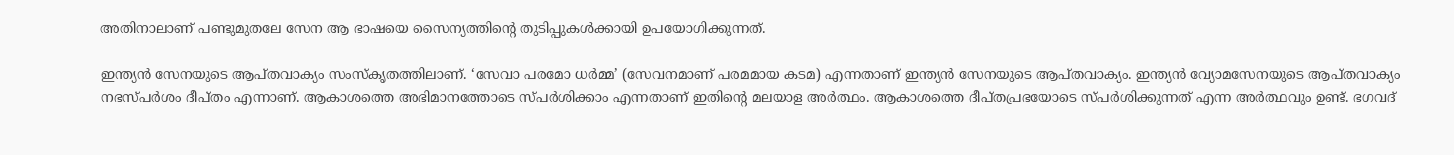അതിനാലാണ് പണ്ടുമുതലേ സേന ആ ഭാഷയെ സൈന്യത്തിന്റെ തുടിപ്പുകള്‍ക്കായി ഉപയോഗിക്കുന്നത്.

ഇന്ത്യന്‍ സേനയുടെ ആപ്തവാക്യം സംസ്കൃതത്തിലാണ്. ‘സേവാ പരമോ ധര്‍മ്മ’ (സേവനമാണ് പരമമായ കടമ) എന്നതാണ് ഇന്ത്യന്‍ സേനയുടെ ആപ്തവാക്യം. ഇന്ത്യന്‍ വ്യോമസേനയുടെ ആപ്തവാക്യം നഭസ്പര്‍ശം ദീപ്തം എന്നാണ്. ആകാശത്തെ അഭിമാനത്തോടെ സ്പര്‍ശിക്കാം എന്നതാണ് ഇതിന്റെ മലയാള അര്‍ത്ഥം. ആകാശത്തെ ദീപ്തപ്രഭയോടെ സ്പര്‍ശിക്കുന്നത് എന്ന അര്‍ത്ഥവും ഉണ്ട്. ഭഗവദ്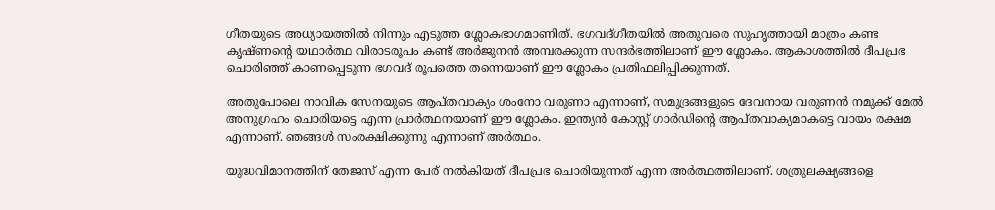ഗീതയുടെ അധ്യായത്തില്‍ നിന്നും എടുത്ത ശ്ലോകഭാഗമാണിത്. ഭഗവദ്ഗീതയില്‍ അതുവരെ സുഹൃത്തായി മാത്രം കണ്ട കൃഷ്ണന്റെ യഥാര്‍ത്ഥ വിരാടരൂപം കണ്ട് അര്‍ജുനന്‍ അമ്പരക്കുന്ന സന്ദര്‍ഭത്തിലാണ് ഈ ശ്ലോകം. ആകാശത്തില്‍ ദീപപ്രഭ ചൊരിഞ്ഞ് കാണപ്പെടുന്ന ഭഗവദ് രൂപത്തെ തന്നെയാണ് ഈ ശ്ലോകം പ്രതിഫലിപ്പിക്കുന്നത്.

അതുപോലെ നാവിക സേനയുടെ ആപ്തവാക്യം ശംനോ വരുണാ എന്നാണ്, സമുദ്രങ്ങളുടെ ദേവനായ വരുണന്‍ നമുക്ക് മേല്‍ അനുഗ്രഹം ചൊരിയട്ടെ എന്ന പ്രാര്‍ത്ഥനയാണ് ഈ ശ്ലോകം. ഇന്ത്യന്‍ കോസ്റ്റ് ഗാര്‍ഡിന്റെ ആപ്തവാക്യമാകട്ടെ വായം രക്ഷമ എന്നാണ്. ഞങ്ങള്‍ സംരക്ഷിക്കുന്നു എന്നാണ് അര്‍ത്ഥം.

യുദ്ധവിമാനത്തിന് തേജസ് എന്ന പേര് നല്‍കിയത് ദീപപ്രഭ ചൊരിയുന്നത് എന്ന അര്‍ത്ഥത്തിലാണ്. ശത്രുലക്ഷ്യങ്ങളെ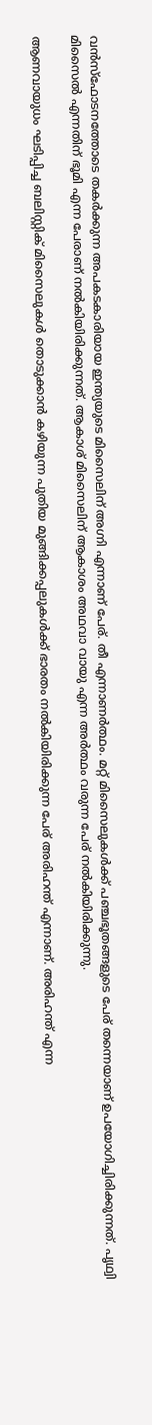വന്‍സ്ഫോടനത്തോടെ തകര്‍ക്കുന്ന അപകടകാരിയായ ഇന്ത്യയുടെ മിസൈലിന് അഗ്നി എന്നാണ് പേര്. തീ എന്നാണര്‍ത്ഥം. മറ്റ് മിസൈലുകള്‍ക്ക് പഞ്ചഭൂതങ്ങളുടെ പേര് തന്നെയാണ് ഉപയോഗിച്ചിരിക്കുന്നത്. പൃഥ്വി മിസൈല്‍ എന്നതിന് ഭൂമി എന്ന പേരാണ് നല്‍കിയിരിക്കുന്നത്. ആകാശ് മിസൈലിന് ആകാശം അഥവാ വായു എന്ന അര്‍ത്ഥം വരുന്ന പേര് നല്‍കിയിരിക്കുന്നു.

ആണവായുധം ഘടിപ്പിച്ച ബലിസ്റ്റിക് മിസൈലുകള്‍ തൊടുക്കാന്‍ കഴിയുന്ന പുതിയ മുങ്ങിക്കപ്പലുകള്‍ക്ക് ഭാരതം നല്‍കിയിരിക്കുന്ന പേര് അരിഹന്ത് എന്നാണ്. അരിഹന്ത് എന്ന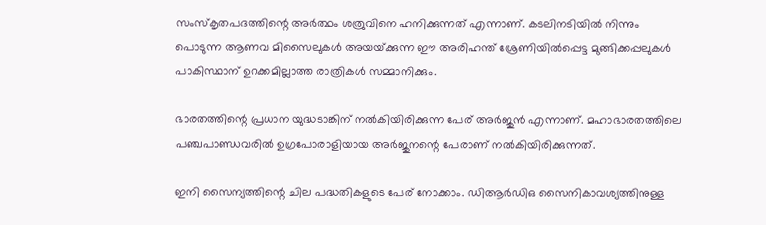സംസ്കൃതപദത്തിന്റെ അര്‍ത്ഥം ശത്രുവിനെ ഹനിക്കുന്നത് എന്നാണ്. കടലിനടിയില്‍ നിന്നും പൊടുന്ന ആണവ മിസൈലുകള്‍ അയയ്‌ക്കുന്ന ഈ അരിഹന്ത് ശ്രേണിയില്‍പ്പെട്ട മുങ്ങിക്കപ്പലുകള്‍ പാകിസ്ഥാന് ഉറക്കമില്ലാത്ത രാത്രികള്‍ സമ്മാനിക്കും.

ഭാരതത്തിന്റെ പ്രധാന യുദ്ധടാങ്കിന് നല്‍കിയിരിക്കുന്ന പേര് അര്‍ജുന്‍ എന്നാണ്. മഹാഭാരതത്തിലെ പഞ്ചപാണ്ഡവരില്‍ ഉഗ്രപോരാളിയായ അര്‍ജുനന്റെ പേരാണ് നല്‍കിയിരിക്കുന്നത്.

ഇനി സൈന്യത്തിന്റെ ചില പദ്ധതികളുടെ പേര് നോക്കാം. ഡിആര്‍ഡിഒ സൈനികാവശ്യത്തിനുള്ള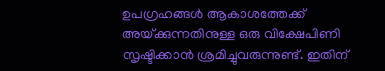ഉപഗ്രഹങ്ങള്‍ ആകാശത്തേക്ക് അയ്‌ക്കുന്നതിനുള്ള ഒരു വിക്ഷേപിണി സൃഷ്ടിക്കാന്‍ ശ്രമിച്ചുവരുന്നുണ്ട്. ഇതിന്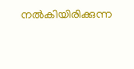നല്‍കിയിരിക്കുന്ന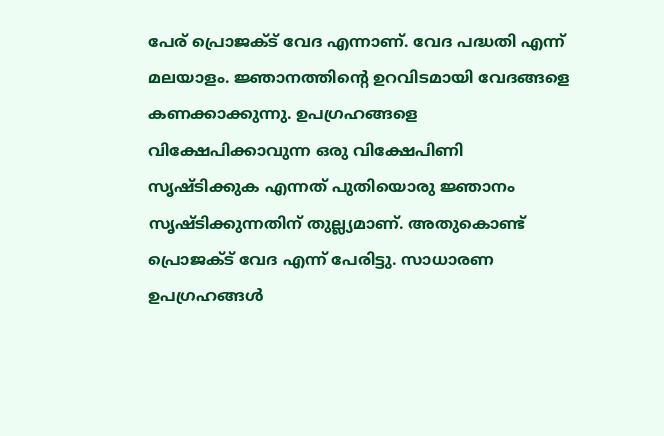പേര് പ്രൊജക്ട് വേദ എന്നാണ്. വേദ പദ്ധതി എന്ന് മലയാളം. ജ്ഞാനത്തിന്റെ ഉറവിടമായി വേദങ്ങളെ കണക്കാക്കുന്നു. ഉപഗ്രഹങ്ങളെ വിക്ഷേപിക്കാവുന്ന ഒരു വിക്ഷേപിണി സൃഷ്ടിക്കുക എന്നത് പുതിയൊരു ജ്ഞാനം സൃഷ്ടിക്കുന്നതിന് തുല്ല്യമാണ്. അതുകൊണ്ട് പ്രൊജക്ട് വേദ എന്ന് പേരിട്ടു. സാധാരണ ഉപഗ്രഹങ്ങള്‍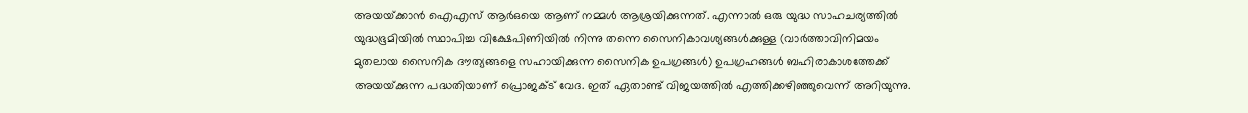അയയ്‌ക്കാന്‍ ഐഎസ് ആര്‍ഒയെ ആണ് നമ്മള്‍ ആശ്രയിക്കുന്നത്. എന്നാല്‍ ഒരു യുദ്ധ സാഹചര്യത്തില്‍ യുദ്ധഭൂമിയില്‍ സ്ഥാപിച്ച വിക്ഷേപിണിയില്‍ നിന്നു തന്നെ സൈനികാവശ്യങ്ങള്‍ക്കുള്ള (വാര്‍ത്താവിനിമയം മുതലായ സൈനിക ദൗത്യങ്ങളെ സഹായിക്കുന്ന സൈനിക ഉപഗ്രങ്ങള്‍) ഉപഗ്രഹങ്ങള്‍ ബഹിരാകാശത്തേക്ക് അയയ്‌ക്കുന്ന പദ്ധതിയാണ് പ്രൊജക്ട് വേദ. ഇത് ഏതാണ്ട് വിജയത്തില്‍ എത്തിക്കഴിഞ്ഞുവെന്ന് അറിയുന്നു.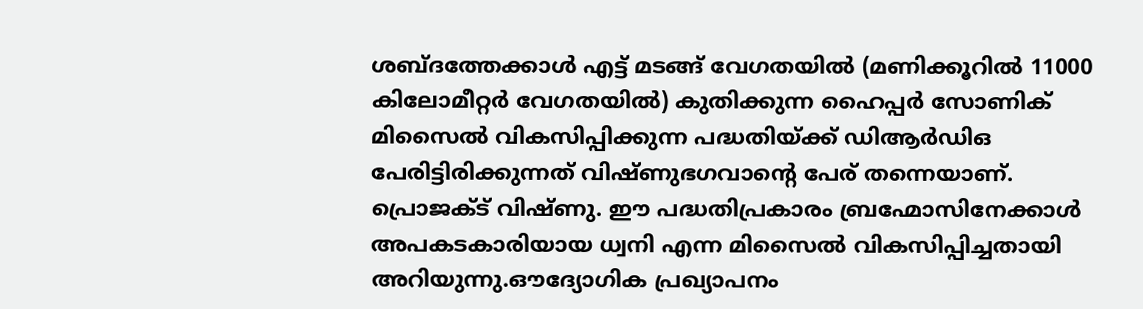ശബ്ദത്തേക്കാള്‍ എട്ട് മടങ്ങ് വേഗതയില്‍ (മണിക്കൂറില്‍ 11000 കിലോമീറ്റര്‍ വേഗതയില്‍) കുതിക്കുന്ന ഹൈപ്പര്‍ സോണിക് മിസൈല്‍ വികസിപ്പിക്കുന്ന പദ്ധതിയ്‌ക്ക് ഡിആര്‍ഡിഒ പേരിട്ടിരിക്കുന്നത് വിഷ്ണുഭഗവാന്റെ പേര് തന്നെയാണ്. പ്രൊജക്ട് വിഷ്ണു. ഈ പദ്ധതിപ്രകാരം ബ്രഹ്മോസിനേക്കാള്‍ അപകടകാരിയായ ധ്വനി എന്ന മിസൈല്‍ വികസിപ്പിച്ചതായി അറിയുന്നു.ഔദ്യോഗിക പ്രഖ്യാപനം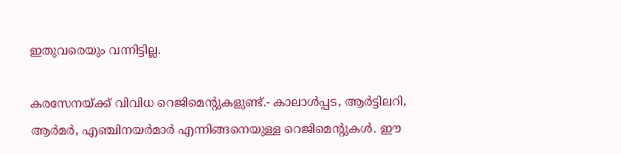ഇതുവരെയും വന്നിട്ടില്ല.

കരസേനയ്‌ക്ക് വിവിധ റെജിമെന്‍റുകളുണ്ട്.- കാലാള്‍പ്പട, ആര്‍ട്ടിലറി, ആര്‍മര്‍, എഞ്ചിനയര്‍മാര്‍ എന്നിങ്ങനെയുള്ള റെജിമെന്‍റുകള്‍. ഈ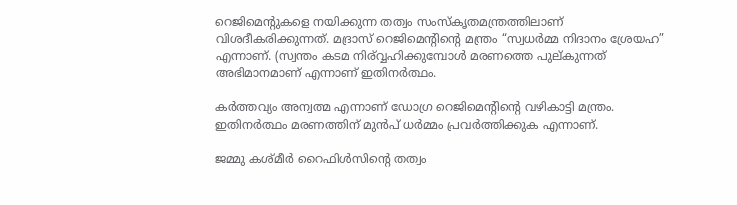റെജിമെന്‍റുകളെ നയിക്കുന്ന തത്വം സംസ്കൃതമന്ത്രത്തിലാണ് വിശദീകരിക്കുന്നത്. മദ്രാസ് റെജിമെന്‍റിന്റെ മന്ത്രം “സ്വധര്‍മ്മ നിദാനം ശ്രേയഹ” എന്നാണ്. (സ്വന്തം കടമ നി‍ര്വ്വഹിക്കുമ്പോള്‍ മരണത്തെ പുല്കുന്നത് അഭിമാനമാണ് എന്നാണ് ഇതിനര്‍ത്ഥം.

കര്‍ത്തവ്യം അന്വത്മ എന്നാണ് ഡോഗ്ര റെജിമെന്‍റിന്റെ വഴികാട്ടി മന്ത്രം. ഇതിനര്‍ത്ഥം മരണത്തിന് മുന്‍പ് ധര്‍മ്മം പ്രവര്‍ത്തിക്കുക എന്നാണ്.

ജമ്മു കശ്മീര്‍ റൈഫിള്‍സിന്റെ തത്വം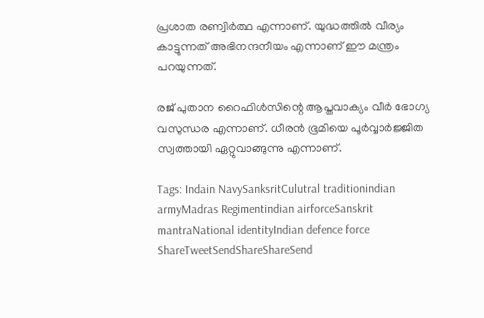പ്രശാത രണ്വിര്‍ത്ഥ എന്നാണ്. യുദ്ധത്തില്‍ വീര്യം കാട്ടുന്നത് അഭിനന്ദനീയം എന്നാണ് ഈ മന്ത്രം പറയുന്നത്.

രജ് പുതാന റൈഫിള്‍സിന്റെ ആപ്തവാക്യം വീര്‍ ഭോഗ്യ വസുന്ധര എന്നാണ്. ധീരന്‍ ഭൂമിയെ പൂര്‍വ്വാര്‍ജ്ജിത സ്വത്തായി ഏറ്റുവാങ്ങുന്നു എന്നാണ്.

Tags: Indain NavySanksritCulutral traditionindian armyMadras Regimentindian airforceSanskrit mantraNational identityIndian defence force
ShareTweetSendShareShareSend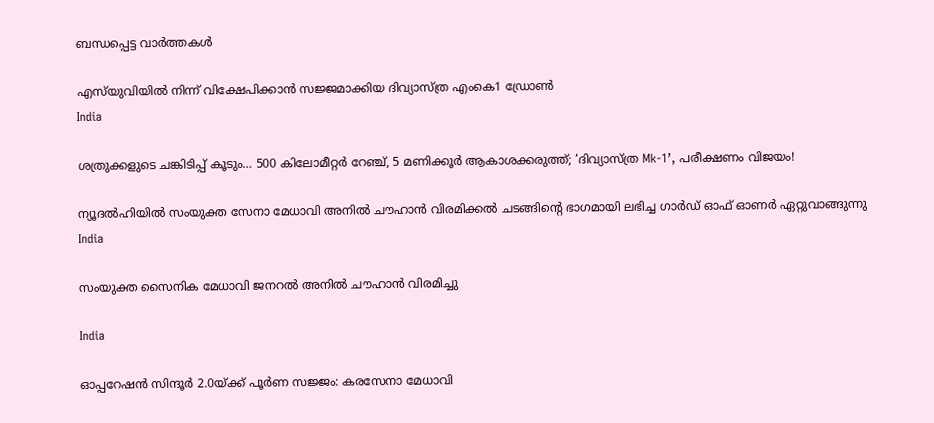ബന്ധപ്പെട്ട വാര്‍ത്തകള്‍

എസ്‌യുവിയില്‍ നിന്ന് വിക്ഷേപിക്കാന്‍ സജ്ജമാക്കിയ ദിവ്യാസ്ത്ര എംകെ1 ഡ്രോണ്‍
India

ശത്രുക്കളുടെ ചങ്കിടിപ്പ് കൂടും… 500 കിലോമീറ്റർ റേഞ്ച്, 5 മണിക്കൂർ ആകാശക്കരുത്ത്; ‘ദിവ്യാസ്ത്ര Mk-1’, പരീക്ഷണം വിജയം!

ന്യൂദല്‍ഹിയില്‍ സംയുക്ത സേനാ മേധാവി അനില്‍ ചൗഹാന്‍ വിരമിക്കല്‍ ചടങ്ങിന്റെ ഭാഗമായി ലഭിച്ച ഗാര്‍ഡ് ഓഫ് ഓണര്‍ ഏറ്റുവാങ്ങുന്നു
India

സംയുക്ത സൈനിക മേധാവി ജനറല്‍ അനില്‍ ചൗഹാന്‍ വിരമിച്ചു

India

ഓപ്പറേഷന്‍ സിന്ദൂര്‍ 2.0യ്‌ക്ക് പൂര്‍ണ സജ്ജം: കരസേനാ മേധാവി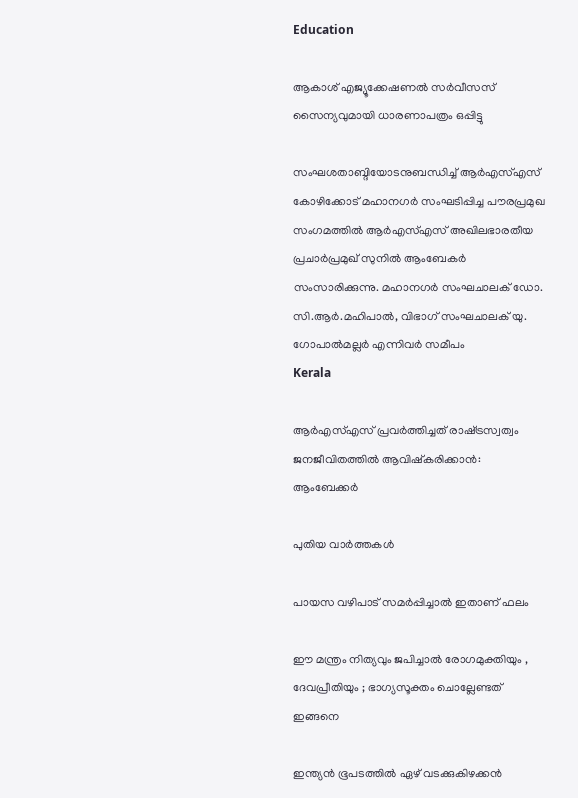Education

ആകാശ് എജ്യൂക്കേഷണല്‍ സര്‍വീസസ് സൈന്യവുമായി ധാരണാപത്രം ഒപ്പിട്ടു

സംഘശതാബ്ദിയോടനുബന്ധിച്ച് ആര്‍എസ്എസ് കോഴിക്കോട് മഹാനഗര്‍ സംഘടിപ്പിച്ച പൗരപ്രമുഖ സംഗമത്തില്‍ ആര്‍എസ്എസ് അഖിലഭാരതീയ പ്രചാര്‍പ്രമുഖ് സുനില്‍ ആംബേകര്‍ സംസാരിക്കുന്നു. മഹാനഗര്‍ സംഘചാലക് ഡോ. സി.ആര്‍.മഹിപാല്‍, വിഭാഗ് സംഘചാലക് യു. ഗോപാല്‍മല്ലര്‍ എന്നിവര്‍ സമീപം
Kerala

ആര്‍എസ്എസ് പ്രവര്‍ത്തിച്ചത് രാഷ്‌ട്രസ്വത്വം ജനജീവിതത്തില്‍ ആവിഷ്‌കരിക്കാന്‍: ആംബേക്കര്‍

പുതിയ വാര്‍ത്തകള്‍

പായസ വഴിപാട് സമർപ്പിച്ചാൽ ഇതാണ് ഫലം

ഈ മന്ത്രം നിത്യവും ജപിച്ചാൽ രോഗമുക്തിയും , ദേവപ്രീതിയും ; ഭാഗ്യസൂക്തം ചൊല്ലേണ്ടത് ഇങ്ങനെ

ഇന്ത്യന്‍ ഭൂപടത്തില്‍ ഏഴ് വടക്കുകിഴക്കന്‍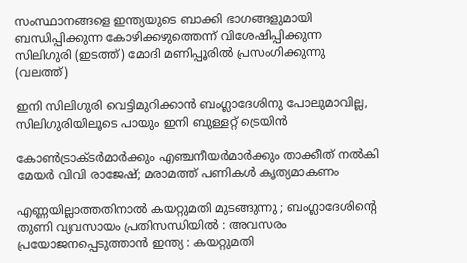സംസ്ഥാനങ്ങളെ ഇന്ത്യയുടെ ബാക്കി ഭാഗങ്ങളുമായി ബന്ധിപ്പിക്കുന്ന കോഴിക്കഴുത്തെന്ന് വിശേഷിപ്പിക്കുന്ന സിലിഗുരി (ഇടത്ത്) മോദി മണിപ്പൂരില്‍ പ്രസംഗിക്കുന്നു (വലത്ത്)

ഇനി സിലിഗുരി വെട്ടിമുറിക്കാന്‍ ബംഗ്ലാദേശിനു പോലുമാവില്ല, സിലിഗുരിയിലൂടെ പായും ഇനി ബുള്ളറ്റ് ട്രെയിന്‍

കോണ്‍ട്രാക്ടര്‍മാര്‍ക്കും എഞ്ചനീയര്‍മാര്‍ക്കും താക്കീത് നല്‍കി മേയര്‍ വിവി രാജേഷ്; മരാമത്ത് പണികള്‍ കൃത്യമാകണം

എണ്ണയില്ലാത്തതിനാൽ കയറ്റുമതി മുടങ്ങുന്നു ; ബംഗ്ലാദേശിന്റെ തുണി വ്യവസായം പ്രതിസന്ധിയിൽ : അവസരം പ്രയോജനപ്പെടുത്താൻ ഇന്ത്യ : കയറ്റുമതി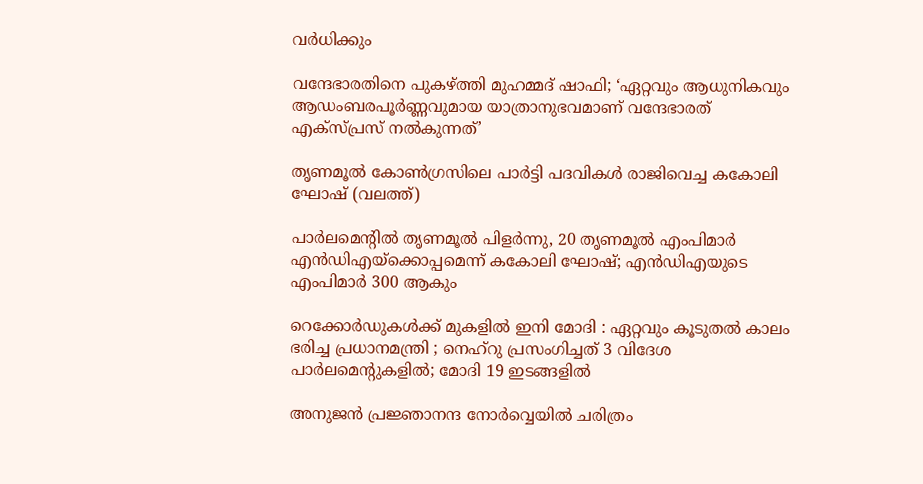വർധിക്കും

വന്ദേഭാരതിനെ പുകഴ്‌ത്തി മുഹമ്മദ് ഷാഫി; ‘ഏറ്റവും ആധുനികവും ആഡംബരപൂർണ്ണവുമായ യാത്രാനുഭവമാണ് വന്ദേഭാരത് എക്സ്പ്രസ് നൽകുന്നത്’

തൃണമൂല്‍ കോണ്‍ഗ്രസിലെ പാര്‍ട്ടി പദവികള്‍ രാജിവെച്ച കകോലി ഘോഷ് (വലത്ത്)

പാര്‍ലമെന്‍റില്‍ തൃണമൂല്‍ പിളര്‍ന്നു, 20 തൃണമൂല്‍ എംപിമാര്‍ എന്‍ഡിഎയ്‌ക്കൊപ്പമെന്ന് കകോലി ഘോഷ്; എന്‍ഡിഎയുടെ എംപിമാര്‍ 300 ആകും

റെക്കോർഡുകൾക്ക് മുകളിൽ ഇനി മോദി : ഏറ്റവും കൂടുതൽ കാലം ഭരിച്ച പ്രധാനമന്ത്രി ; നെഹ്‌റു പ്രസംഗിച്ചത് 3 വിദേശ പാർലമെന്റുകളിൽ; മോദി 19 ഇടങ്ങളിൽ

അനുജന്‍ പ്രജ്ഞാനന്ദ നോര്‍വ്വെയില്‍ ചരിത്രം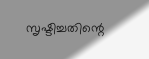സൃഷ്ടിച്ചതിന്റെ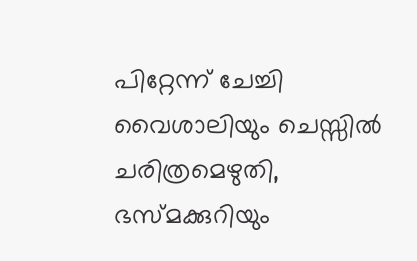പിറ്റേന്ന് ചേച്ചി വൈശാലിയും ചെസ്സില്‍ ചരിത്രമെഴുതി, ഭസ്മക്കുറിയും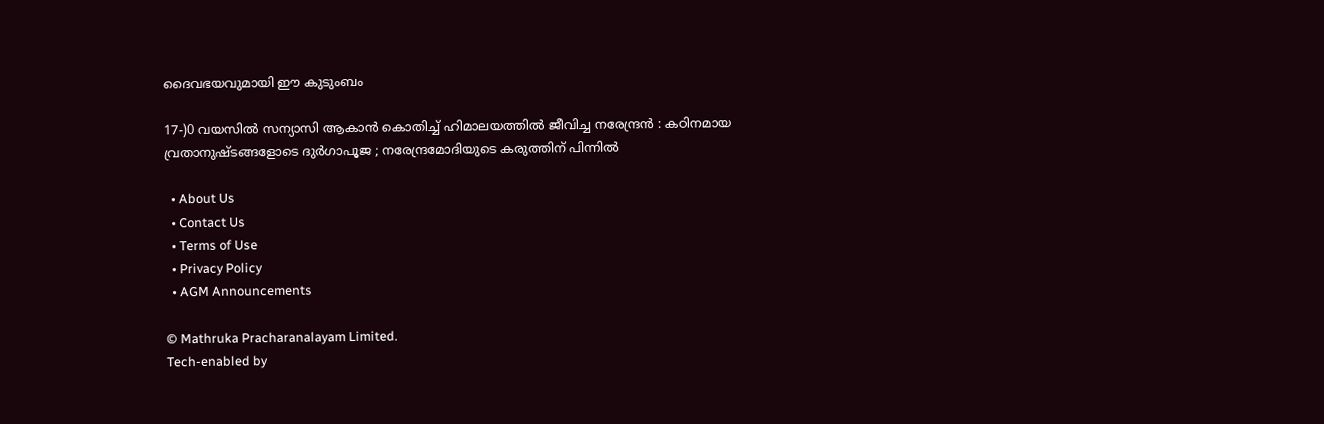ദൈവഭയവുമായി ഈ കുടുംബം

17-)0 വയസിൽ സന്യാസി ആകാൻ കൊതിച്ച് ഹിമാലയത്തിൽ ജീവിച്ച നരേന്ദ്രൻ : കഠിനമായ വ്രതാനുഷ്ടങ്ങളോടെ ദുർഗാപൂജ ; നരേന്ദ്രമോദിയുടെ കരുത്തിന് പിന്നിൽ

  • About Us
  • Contact Us
  • Terms of Use
  • Privacy Policy
  • AGM Announcements

© Mathruka Pracharanalayam Limited.
Tech-enabled by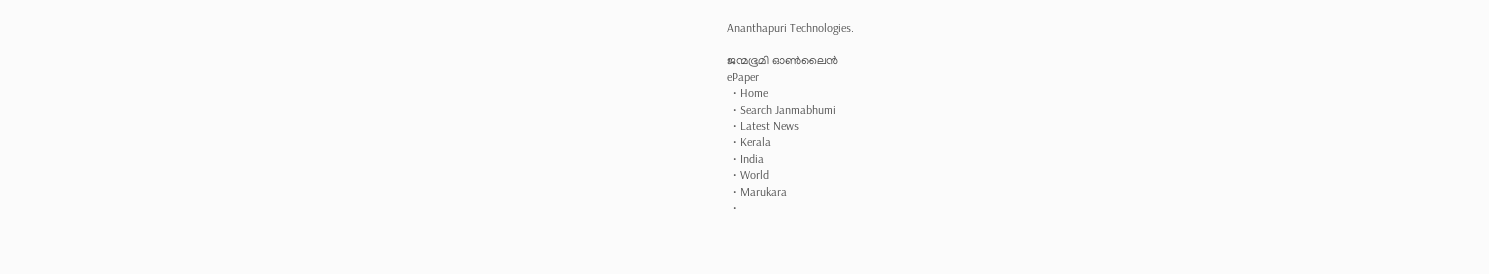Ananthapuri Technologies.

ജന്മഭൂമി ഓണ്‍ലൈന്‍
ePaper
  • Home
  • Search Janmabhumi
  • Latest News
  • Kerala
  • India
  • World
  • Marukara
  •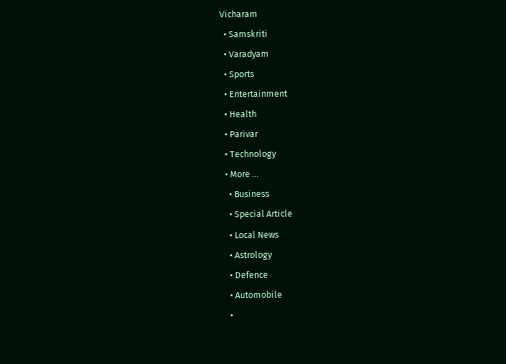Vicharam
  • Samskriti
  • Varadyam
  • Sports
  • Entertainment
  • Health
  • Parivar
  • Technology
  • More …
    • Business
    • Special Article
    • Local News
    • Astrology
    • Defence
    • Automobile
    •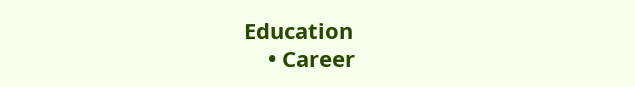Education
    • Career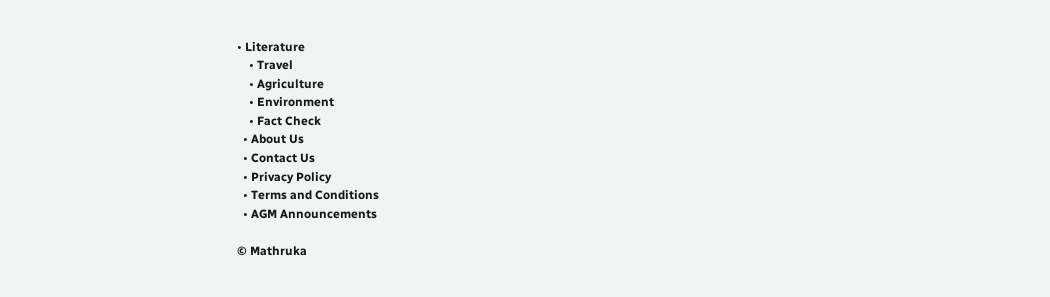• Literature
    • Travel
    • Agriculture
    • Environment
    • Fact Check
  • About Us
  • Contact Us
  • Privacy Policy
  • Terms and Conditions
  • AGM Announcements

© Mathruka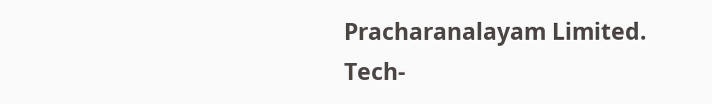Pracharanalayam Limited.
Tech-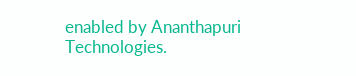enabled by Ananthapuri Technologies.